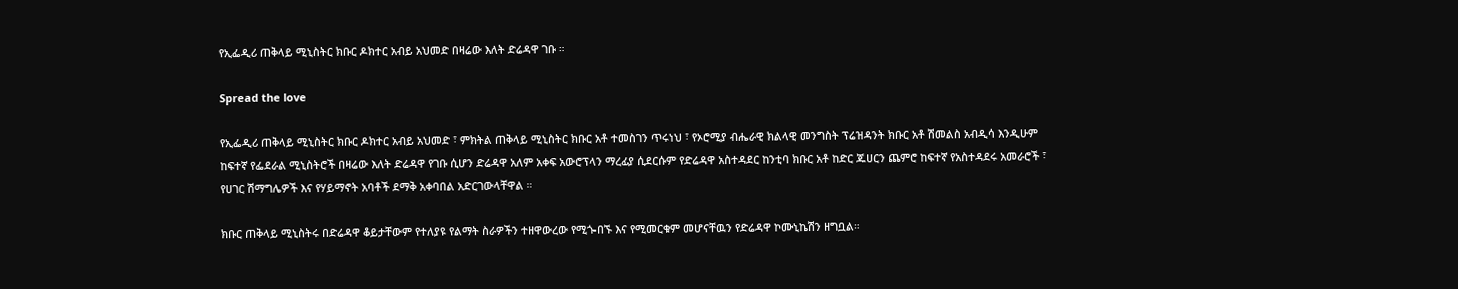የኢፌዲሪ ጠቅላይ ሚኒስትር ክቡር ዶክተር አብይ አህመድ በዛሬው እለት ድሬዳዋ ገቡ ።

Spread the love

የኢፌዲሪ ጠቅላይ ሚኒስትር ክቡር ዶክተር አብይ አህመድ ፣ ምክትል ጠቅላይ ሚኒስትር ክቡር አቶ ተመስገን ጥሩነህ ፣ የኦሮሚያ ብሔራዊ ክልላዊ መንግስት ፕሬዝዳንት ክቡር አቶ ሽመልስ አብዲሳ እንዲሁም ከፍተኛ የፌደራል ሚኒስትሮች በዛሬው እለት ድሬዳዋ የገቡ ሲሆን ድሬዳዋ አለም አቀፍ አውሮፕላን ማረፊያ ሲደርሱም የድሬዳዋ አስተዳደር ከንቲባ ክቡር አቶ ከድር ጁሀርን ጨምሮ ከፍተኛ የአስተዳደሩ አመራሮች ፣ የሀገር ሽማግሌዎች እና የሃይማኖት አባቶች ደማቅ አቀባበል አድርገውላቸዋል ።

ክቡር ጠቅላይ ሚኒስትሩ በድሬዳዋ ቆይታቸውም የተለያዩ የልማት ስራዎችን ተዘዋውረው የሚጐበኙ እና የሚመርቁም መሆናቸዉን የድሬዳዋ ኮሙኒኬሽን ዘግቧል።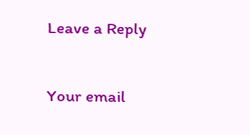Leave a Reply

Your email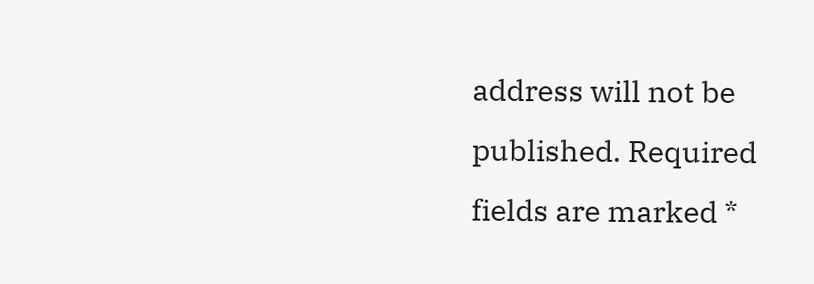address will not be published. Required fields are marked *